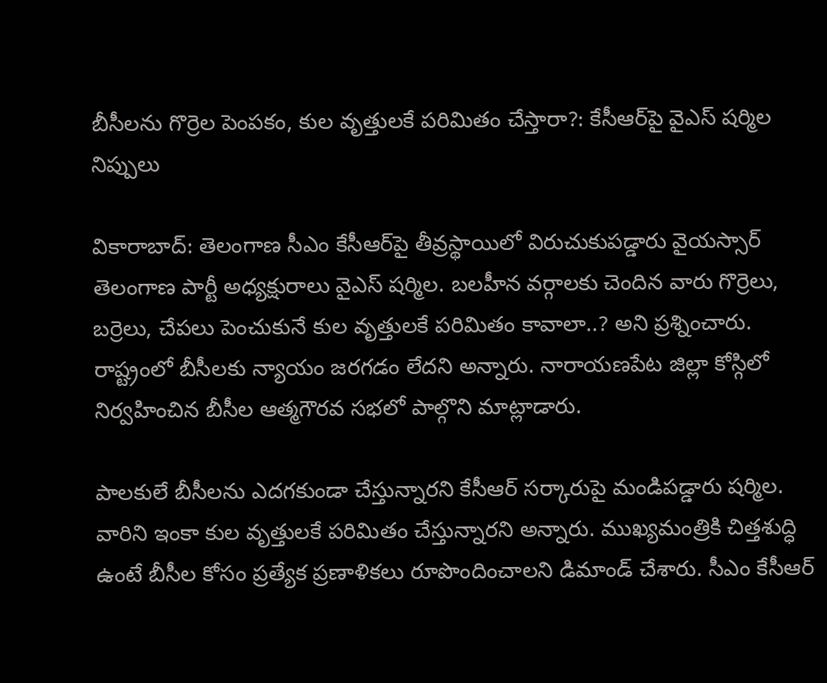బీసీలను గొర్రెల పెంపకం, కుల వృత్తులకే పరిమితం చేస్తారా?: కేసీఆర్‌పై వైఎస్ షర్మిల నిప్పులు

వికారాబాద్: తెలంగాణ సీఎం కేసీఆర్‌పై తీవ్రస్థాయిలో విరుచుకుపడ్డారు వైయస్సార్ తెలంగాణ పార్టీ అధ్యక్షురాలు వైఎస్ షర్మిల. బలహీన వర్గాలకు చెందిన వారు గొర్రెలు, బర్రెలు, చేపలు పెంచుకునే కుల వృత్తులకే పరిమితం కావాలా..? అని ప్రశ్నించారు. రాష్ట్రంలో బీసీలకు న్యాయం జరగడం లేదని అన్నారు. నారాయణపేట జిల్లా కోస్గిలో నిర్వహించిన బీసీల ఆత్మగౌరవ సభలో పాల్గొని మాట్లాడారు.

పాలకులే బీసీలను ఎదగకుండా చేస్తున్నారని కేసీఆర్ సర్కారుపై మండిపడ్డారు షర్మిల. వారిని ఇంకా కుల వృత్తులకే పరిమితం చేస్తున్నారని అన్నారు. ముఖ్యమంత్రికి చిత్తశుద్ధి ఉంటే బీసీల కోసం ప్రత్యేక ప్రణాళికలు రూపొందించాలని డిమాండ్ చేశారు. సీఎం కేసీఆర్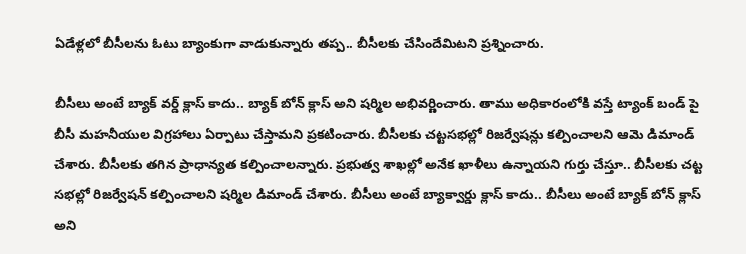ఏడేళ్లలో బీసీలను ఓటు బ్యాంకుగా వాడుకున్నారు తప్ప.. బీసీలకు చేసిందేమిటని ప్రశ్నించారు.

బీసీలు అంటే బ్యాక్ వర్డ్ క్లాస్ కాదు.. బ్యాక్ బోన్ క్లాస్ అని షర్మిల అభివర్ణించారు. తాము అధికారంలోకి వస్తే ట్యాంక్ బండ్ పై బీసీ మహనీయుల విగ్రహాలు ఏర్పాటు చేస్తామని ప్రకటించారు. బీసీలకు చట్టసభల్లో రిజర్వేషన్లు కల్పించాలని ఆమె డిమాండ్ చేశారు. బీసీలకు తగిన ప్రాధాన్యత కల్పించాలన్నారు. ప్రభుత్వ శాఖల్లో అనేక ఖాళీలు ఉన్నాయని గుర్తు చేస్తూ.. బీసీలకు చట్ట సభల్లో రిజర్వేషన్ కల్పించాలని షర్మిల డిమాండ్ చేశారు. బీసీలు అంటే బ్యాక్వార్డు క్లాస్ కాదు.. బీసీలు అంటే బ్యాక్ బోన్ క్లాస్ అని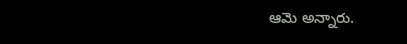ఆమె అన్నారు.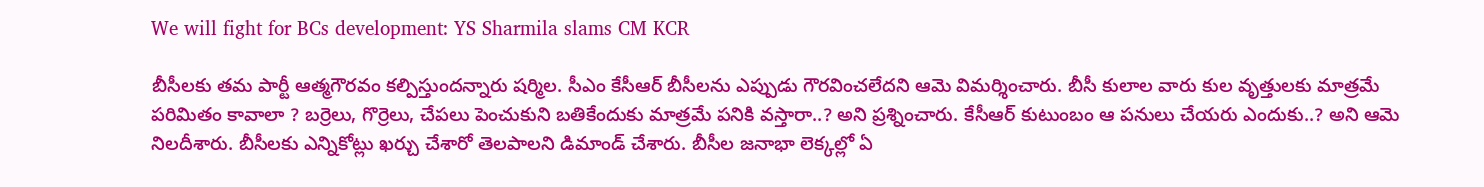We will fight for BCs development: YS Sharmila slams CM KCR

బీసీలకు తమ పార్టీ ఆత్మగౌరవం కల్పిస్తుందన్నారు షర్మిల. సీఎం కేసీఆర్ బీసీలను ఎప్పుడు గౌరవించలేదని ఆమె విమర్శించారు. బీసీ కులాల వారు కుల వృత్తులకు మాత్రమే పరిమితం కావాలా ? బర్రెలు, గొర్రెలు, చేపలు పెంచుకుని బతికేందుకు మాత్రమే పనికి వస్తారా..? అని ప్రశ్నించారు. కేసీఆర్ కుటుంబం ఆ పనులు చేయరు ఎందుకు..? అని ఆమె నిలదీశారు. బీసీలకు ఎన్నికోట్లు ఖర్చు చేశారో తెలపాలని డిమాండ్ చేశారు. బీసీల జనాభా లెక్కల్లో ఏ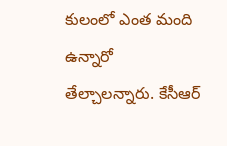కులంలో ఎంత మంది ఉన్నారో తేల్చాలన్నారు. కేసీఆర్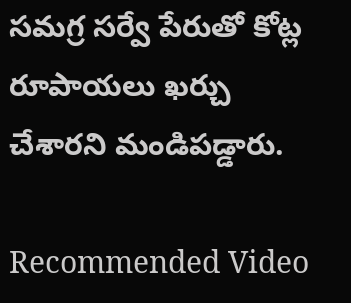సమగ్ర సర్వే పేరుతో కోట్ల రూపాయలు ఖర్చు చేశారని మండిపడ్డారు.

Recommended Video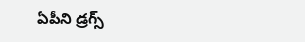ఏపీని డ్రగ్స్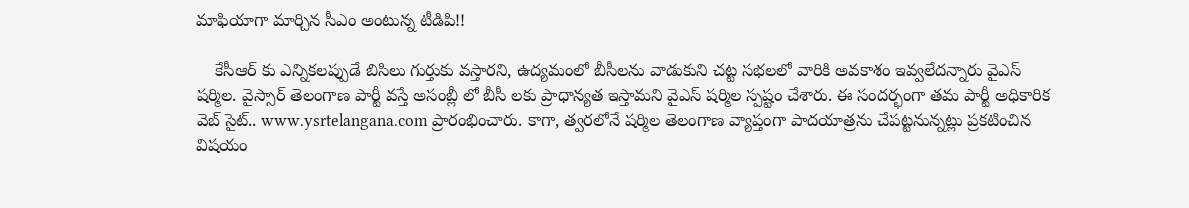మాఫియాగా మార్చిన సీఎం అంటున్న టీడిపి!!

    కేసీఆర్ కు ఎన్నికలప్పుడే బిసిలు గుర్తుకు వస్తారని, ఉద్యమంలో బీసీలను వాడుకుని చట్ట సభలలో వారికి అవకాశం ఇవ్వలేదన్నారు వైఎస్ షర్మిల. వైస్సార్ తెలంగాణ పార్టీ వస్తే అసంబ్లీ లో బీసీ లకు ప్రాధాన్యత ఇస్తామని వైఎస్ షర్మిల స్పష్టం చేశారు. ఈ సందర్భంగా తమ పార్టీ అధికారిక వెబ్ సైట్.. www.ysrtelangana.com ప్రారంభించారు. కాగా, త్వరలోనే షర్మిల తెలంగాణ వ్యాప్తంగా పాదయాత్రను చేపట్టనున్నట్లు ప్రకటించిన విషయం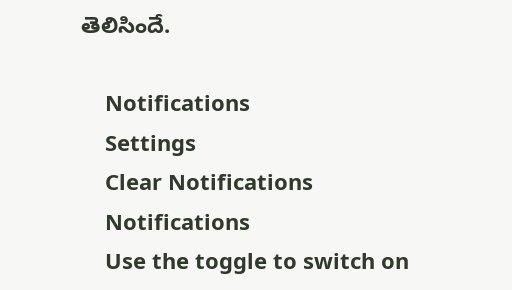తెలిసిందే.

    Notifications
    Settings
    Clear Notifications
    Notifications
    Use the toggle to switch on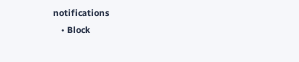notifications
    • Block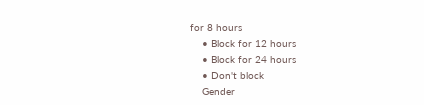for 8 hours
    • Block for 12 hours
    • Block for 24 hours
    • Don't block
    Gender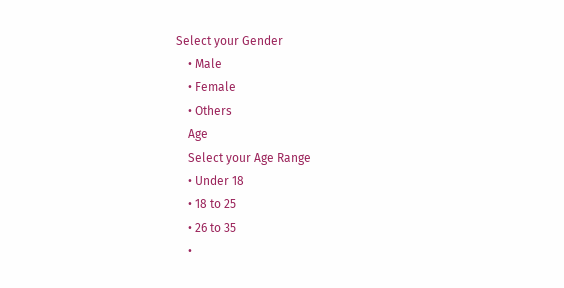Select your Gender
    • Male
    • Female
    • Others
    Age
    Select your Age Range
    • Under 18
    • 18 to 25
    • 26 to 35
    •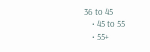36 to 45
    • 45 to 55
    • 55+